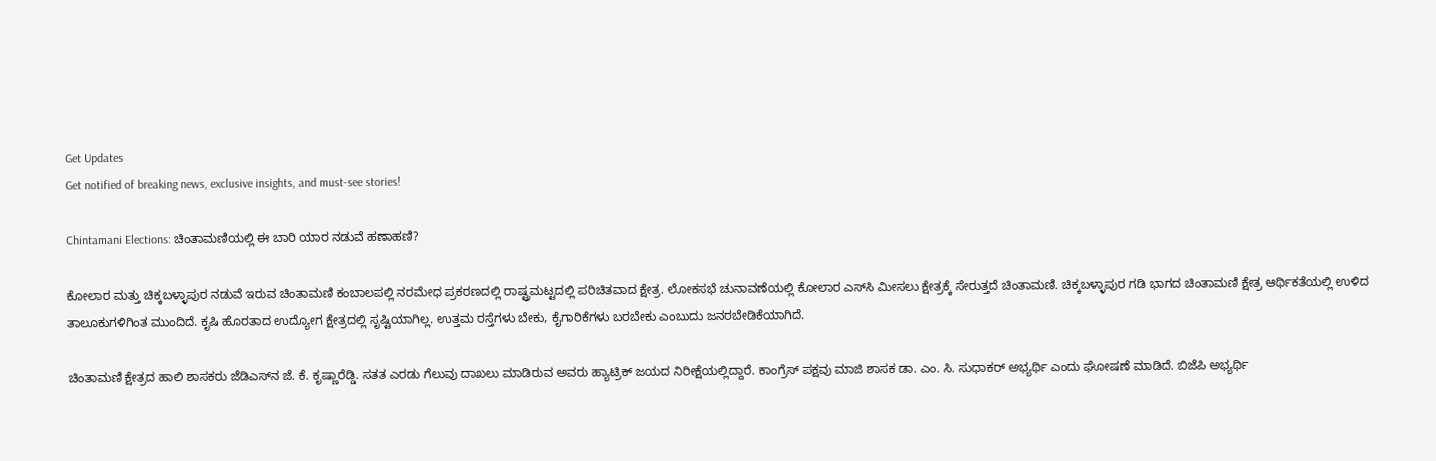Get Updates
Get notified of breaking news, exclusive insights, and must-see stories!

Chintamani Elections: ಚಿಂತಾಮಣಿಯಲ್ಲಿ ಈ ಬಾರಿ ಯಾರ ನಡುವೆ ಹಣಾಹಣಿ?

ಕೋಲಾರ ಮತ್ತು ಚಿಕ್ಕಬಳ್ಳಾಪುರ ನಡುವೆ ಇರುವ ಚಿಂತಾಮಣಿ ಕಂಬಾಲಪಲ್ಲಿ ನರಮೇಧ ಪ್ರಕರಣದಲ್ಲಿ ರಾಷ್ಟ್ರಮಟ್ಟದಲ್ಲಿ ಪರಿಚಿತವಾದ ಕ್ಷೇತ್ರ. ಲೋಕಸಭೆ ಚುನಾವಣೆಯಲ್ಲಿ ಕೋಲಾರ ಎಸ್‌ಸಿ ಮೀಸಲು ಕ್ಷೇತ್ರಕ್ಕೆ ಸೇರುತ್ತದೆ ಚಿಂತಾಮಣಿ. ಚಿಕ್ಕಬಳ್ಳಾಪುರ ಗಡಿ ಭಾಗದ ಚಿಂತಾಮಣಿ ಕ್ಷೇತ್ರ ಆರ್ಥಿಕತೆಯಲ್ಲಿ ಉಳಿದ ತಾಲೂಕುಗಳಿಗಿಂತ ಮುಂದಿದೆ. ಕೃಷಿ ಹೊರತಾದ ಉದ್ಯೋಗ ಕ್ಷೇತ್ರದಲ್ಲಿ ಸೃಷ್ಟಿಯಾಗಿಲ್ಲ. ಉತ್ತಮ ರಸ್ತೆಗಳು ಬೇಕು, ಕೈಗಾರಿಕೆಗಳು ಬರಬೇಕು ಎಂಬುದು ಜನರಬೇಡಿಕೆಯಾಗಿದೆ.

ಚಿಂತಾಮಣಿ ಕ್ಷೇತ್ರದ ಹಾಲಿ ಶಾಸಕರು ಜೆಡಿಎಸ್‌ನ ಜೆ. ಕೆ. ಕೃಷ್ಣಾರೆಡ್ಡಿ. ಸತತ ಎರಡು ಗೆಲುವು ದಾಖಲು ಮಾಡಿರುವ ಅವರು ಹ್ಯಾಟ್ರಿಕ್ ಜಯದ ನಿರೀಕ್ಷೆಯಲ್ಲಿದ್ದಾರೆ. ಕಾಂಗ್ರೆಸ್ ಪಕ್ಷವು ಮಾಜಿ ಶಾಸಕ ಡಾ. ಎಂ. ಸಿ. ಸುಧಾಕರ್ ಅಭ್ಯರ್ಥಿ ಎಂದು ಘೋಷಣೆ ಮಾಡಿದೆ. ಬಿಜೆಪಿ ಅಭ್ಯರ್ಥಿ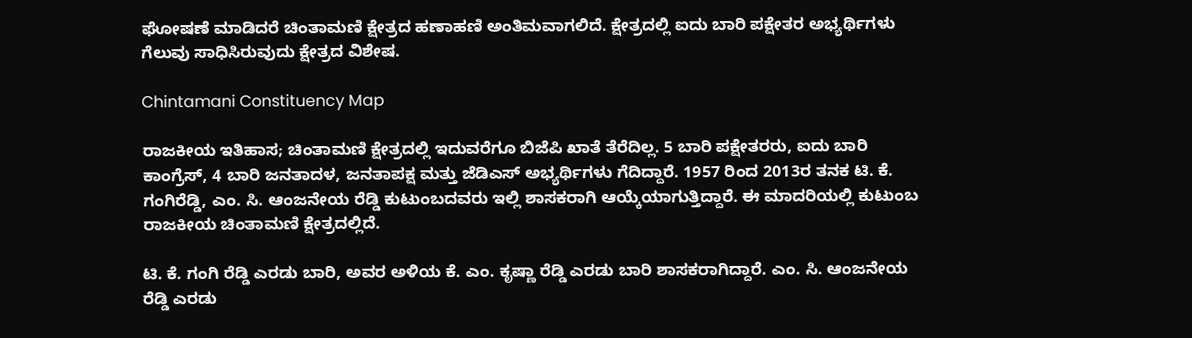ಘೋಷಣೆ ಮಾಡಿದರೆ ಚಿಂತಾಮಣಿ ಕ್ಷೇತ್ರದ ಹಣಾಹಣಿ ಅಂತಿಮವಾಗಲಿದೆ. ಕ್ಷೇತ್ರದಲ್ಲಿ ಐದು ಬಾರಿ ಪಕ್ಷೇತರ ಅಭ್ಯರ್ಥಿಗಳು ಗೆಲುವು ಸಾಧಿಸಿರುವುದು ಕ್ಷೇತ್ರದ ವಿಶೇಷ.

Chintamani Constituency Map

ರಾಜಕೀಯ ಇತಿಹಾಸ; ಚಿಂತಾಮಣಿ ಕ್ಷೇತ್ರದಲ್ಲಿ ಇದುವರೆಗೂ ಬಿಜೆಪಿ ಖಾತೆ ತೆರೆದಿಲ್ಲ. 5 ಬಾರಿ ಪಕ್ಷೇತರರು, ಐದು ಬಾರಿ ಕಾಂಗ್ರೆಸ್, 4 ಬಾರಿ ಜನತಾದಳ, ಜನತಾಪಕ್ಷ ಮತ್ತು ಜೆಡಿಎಸ್‌ ಅಭ್ಯರ್ಥಿಗಳು ಗೆದಿದ್ದಾರೆ. 1957 ರಿಂದ 2013ರ ತನಕ ಟಿ. ಕೆ. ಗಂಗಿರೆಡ್ಡಿ, ಎಂ. ಸಿ. ಆಂಜನೇಯ ರೆಡ್ಡಿ ಕುಟುಂಬದವರು ಇಲ್ಲಿ ಶಾಸಕರಾಗಿ ಆಯ್ಕೆಯಾಗುತ್ತಿದ್ದಾರೆ. ಈ ಮಾದರಿಯಲ್ಲಿ ಕುಟುಂಬ ರಾಜಕೀಯ ಚಿಂತಾಮಣಿ ಕ್ಷೇತ್ರದಲ್ಲಿದೆ.

ಟಿ. ಕೆ. ಗಂಗಿ ರೆಡ್ಡಿ ಎರಡು ಬಾರಿ, ಅವರ ಅಳಿಯ ಕೆ. ಎಂ. ಕೃಷ್ಣಾ ರೆಡ್ಡಿ ಎರಡು ಬಾರಿ ಶಾಸಕರಾಗಿದ್ದಾರೆ. ಎಂ. ಸಿ. ಆಂಜನೇಯ ರೆಡ್ಡಿ ಎರಡು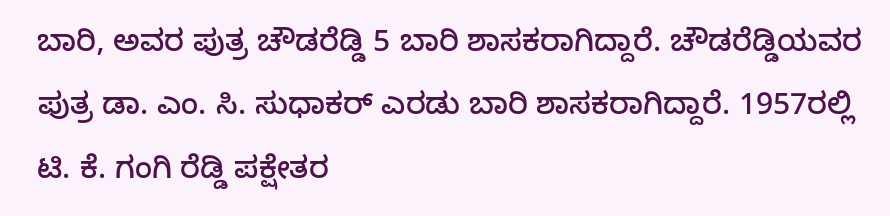ಬಾರಿ, ಅವರ ಪುತ್ರ ಚೌಡರೆಡ್ಡಿ 5 ಬಾರಿ ಶಾಸಕರಾಗಿದ್ದಾರೆ. ಚೌಡರೆಡ್ಡಿಯವರ ಪುತ್ರ ಡಾ. ಎಂ. ಸಿ. ಸುಧಾಕರ್ ಎರಡು ಬಾರಿ ಶಾಸಕರಾಗಿದ್ದಾರೆ. 1957ರಲ್ಲಿ ಟಿ. ಕೆ. ಗಂಗಿ ರೆಡ್ಡಿ ಪಕ್ಷೇತರ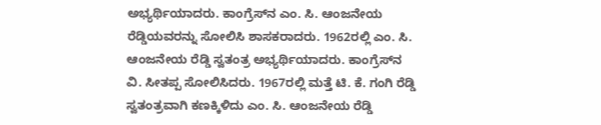ಅಭ್ಯರ್ಥಿಯಾದರು. ಕಾಂಗ್ರೆಸ್‌ನ ಎಂ. ಸಿ. ಆಂಜನೇಯ ರೆಡ್ಡಿಯವರನ್ನು ಸೋಲಿಸಿ ಶಾಸಕರಾದರು. 1962ರಲ್ಲಿ ಎಂ. ಸಿ. ಆಂಜನೇಯ ರೆಡ್ಡಿ ಸ್ವತಂತ್ರ ಅಭ್ಯರ್ಥಿಯಾದರು. ಕಾಂಗ್ರೆಸ್‌ನ ವಿ. ಸೀತಪ್ಪ ಸೋಲಿಸಿದರು. 1967ರಲ್ಲಿ ಮತ್ತೆ ಟಿ. ಕೆ. ಗಂಗಿ ರೆಡ್ಡಿ ಸ್ವತಂತ್ರವಾಗಿ ಕಣಕ್ಕಿಳಿದು ಎಂ. ಸಿ. ಆಂಜನೇಯ ರೆಡ್ಡಿ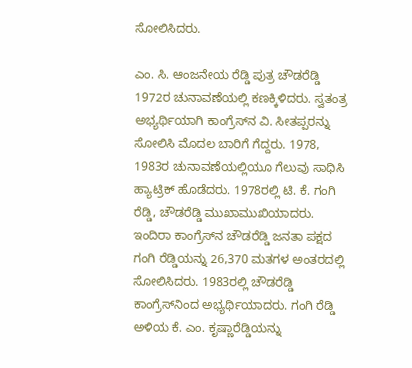ಸೋಲಿಸಿದರು.

ಎಂ. ಸಿ. ಆಂಜನೇಯ ರೆಡ್ಡಿ ಪುತ್ರ ಚೌಡರೆಡ್ಡಿ 1972ರ ಚುನಾವಣೆಯಲ್ಲಿ ಕಣಕ್ಕಿಳಿದರು. ಸ್ವತಂತ್ರ ಅಭ್ಯರ್ಥಿಯಾಗಿ ಕಾಂಗ್ರೆಸ್‌ನ ವಿ. ಸೀತಪ್ಪರನ್ನು ಸೋಲಿಸಿ ಮೊದಲ ಬಾರಿಗೆ ಗೆದ್ದರು. 1978, 1983ರ ಚುನಾವಣೆಯಲ್ಲಿಯೂ ಗೆಲುವು ಸಾಧಿಸಿ ಹ್ಯಾಟ್ರಿಕ್ ಹೊಡೆದರು. 1978ರಲ್ಲಿ ಟಿ. ಕೆ. ಗಂಗಿ ರೆಡ್ಡಿ, ಚೌಡರೆಡ್ಡಿ ಮುಖಾಮುಖಿಯಾದರು. ಇಂದಿರಾ ಕಾಂಗ್ರೆಸ್‌ನ ಚೌಡರೆಡ್ಡಿ ಜನತಾ ಪಕ್ಷದ ಗಂಗಿ ರೆಡ್ಡಿಯನ್ನು 26,370 ಮತಗಳ ಅಂತರದಲ್ಲಿ ಸೋಲಿಸಿದರು. 1983ರಲ್ಲಿ ಚೌಡರೆಡ್ಡಿ ಕಾಂಗ್ರೆಸ್‌ನಿಂದ ಅಭ್ಯರ್ಥಿಯಾದರು. ಗಂಗಿ ರೆಡ್ಡಿ ಅಳಿಯ ಕೆ. ಎಂ. ಕೃಷ್ಣಾರೆಡ್ಡಿಯನ್ನು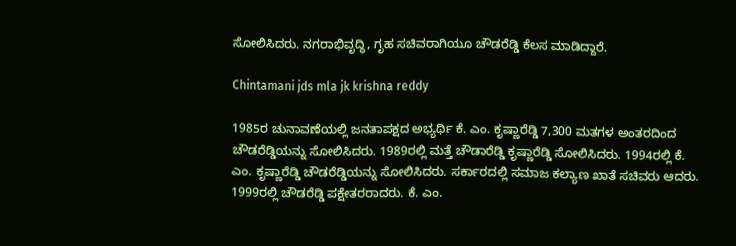ಸೋಲಿಸಿದರು. ನಗರಾಭಿವೃದ್ಧಿ, ಗೃಹ ಸಚಿವರಾಗಿಯೂ ಚೌಡರೆಡ್ಡಿ ಕೆಲಸ ಮಾಡಿದ್ದಾರೆ.

Chintamani jds mla jk krishna reddy

1985ರ ಚುನಾವಣೆಯಲ್ಲಿ ಜನತಾಪಕ್ಷದ ಅಭ್ಯರ್ಥಿ ಕೆ. ಎಂ. ಕೃಷ್ಣಾರೆಡ್ಡಿ 7,300 ಮತಗಳ ಅಂತರದಿಂದ ಚೌಡರೆಡ್ಡಿಯನ್ನು ಸೋಲಿಸಿದರು. 1989ರಲ್ಲಿ ಮತ್ತೆ ಚೌಡಾರೆಡ್ಡಿ ಕೃಷ್ಣಾರೆಡ್ಡಿ ಸೋಲಿಸಿದರು. 1994ರಲ್ಲಿ ಕೆ. ಎಂ. ಕೃಷ್ಣಾರೆಡ್ಡಿ ಚೌಡರೆಡ್ಡಿಯನ್ನು ಸೋಲಿಸಿದರು. ಸರ್ಕಾರದಲ್ಲಿ ಸಮಾಜ ಕಲ್ಯಾಣ ಖಾತೆ ಸಚಿವರು ಆದರು. 1999ರಲ್ಲಿ ಚೌಡರೆಡ್ಡಿ ಪಕ್ಷೇತರರಾದರು. ಕೆ. ಎಂ.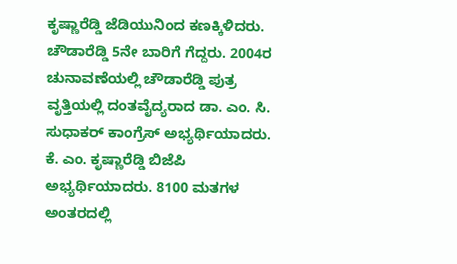ಕೃಷ್ಣಾರೆಡ್ಡಿ ಜೆಡಿಯುನಿಂದ ಕಣಕ್ಕಿಳಿದರು. ಚೌಡಾರೆಡ್ಡಿ 5ನೇ ಬಾರಿಗೆ ಗೆದ್ದರು. 2004ರ ಚುನಾವಣೆಯಲ್ಲಿ ಚೌಡಾರೆಡ್ಡಿ ಪುತ್ರ ವೃತ್ತಿಯಲ್ಲಿ ದಂತವೈದ್ಯರಾದ ಡಾ. ಎಂ. ಸಿ. ಸುಧಾಕರ್ ಕಾಂಗ್ರೆಸ್ ಅಭ್ಯರ್ಥಿಯಾದರು. ಕೆ. ಎಂ. ಕೃಷ್ಣಾರೆಡ್ಡಿ ಬಿಜೆಪಿ ಅಭ್ಯರ್ಥಿಯಾದರು. 8100 ಮತಗಳ ಅಂತರದಲ್ಲಿ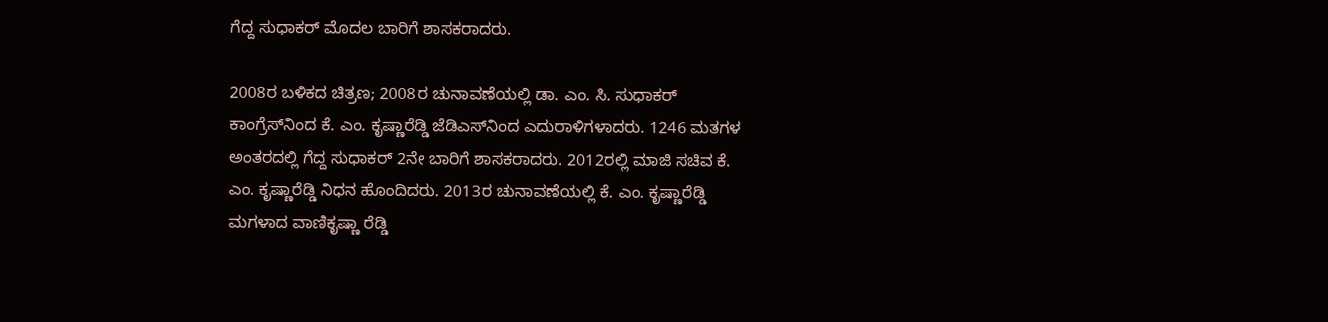ಗೆದ್ದ ಸುಧಾಕರ್ ಮೊದಲ ಬಾರಿಗೆ ಶಾಸಕರಾದರು.

2008ರ ಬಳಿಕದ ಚಿತ್ರಣ; 2008ರ ಚುನಾವಣೆಯಲ್ಲಿ ಡಾ. ಎಂ. ಸಿ. ಸುಧಾಕರ್ ಕಾಂಗ್ರೆಸ್‌ನಿಂದ ಕೆ. ಎಂ. ಕೃಷ್ಣಾರೆಡ್ಡಿ ಜೆಡಿಎಸ್‌ನಿಂದ ಎದುರಾಳಿಗಳಾದರು. 1246 ಮತಗಳ ಅಂತರದಲ್ಲಿ ಗೆದ್ದ ಸುಧಾಕರ್ 2ನೇ ಬಾರಿಗೆ ಶಾಸಕರಾದರು. 2012ರಲ್ಲಿ ಮಾಜಿ ಸಚಿವ ಕೆ. ಎಂ. ಕೃಷ್ಣಾರೆಡ್ಡಿ ನಿಧನ ಹೊಂದಿದರು. 2013ರ ಚುನಾವಣೆಯಲ್ಲಿ ಕೆ. ಎಂ. ಕೃಷ್ಣಾರೆಡ್ಡಿ ಮಗಳಾದ ವಾಣಿಕೃಷ್ಣಾ ರೆಡ್ಡಿ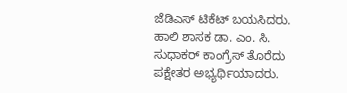ಜೆಡಿಎಸ್ ಟಿಕೆಟ್ ಬಯಸಿದರು. ಹಾಲಿ ಶಾಸಕ ಡಾ. ಎಂ. ಸಿ. ಸುಧಾಕರ್ ಕಾಂಗ್ರೆಸ್ ತೊರೆದು ಪಕ್ಷೇತರ ಅಭ್ಯರ್ಥಿಯಾದರು.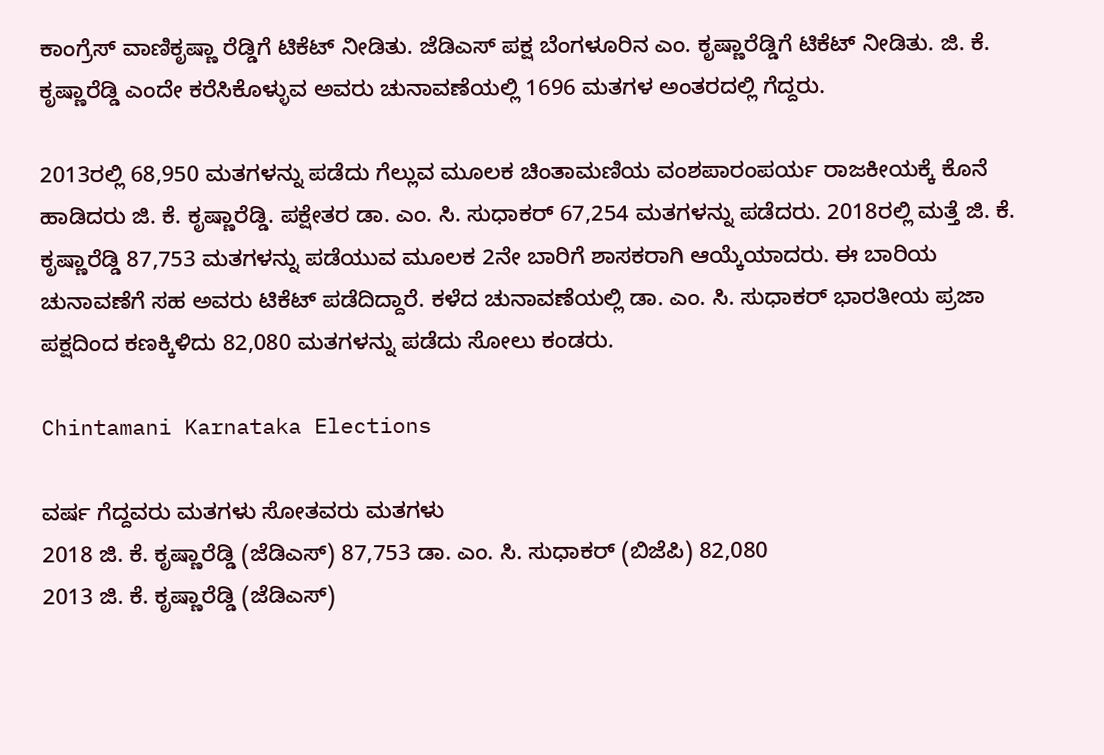ಕಾಂಗ್ರೆಸ್‌ ವಾಣಿಕೃಷ್ಣಾ ರೆಡ್ಡಿಗೆ ಟಿಕೆಟ್ ನೀಡಿತು. ಜೆಡಿಎಸ್ ಪಕ್ಷ ಬೆಂಗಳೂರಿನ ಎಂ. ಕೃಷ್ಣಾರೆಡ್ಡಿಗೆ ಟಿಕೆಟ್ ನೀಡಿತು. ಜಿ. ಕೆ. ಕೃಷ್ಣಾರೆಡ್ಡಿ ಎಂದೇ ಕರೆಸಿಕೊಳ್ಳುವ ಅವರು ಚುನಾವಣೆಯಲ್ಲಿ 1696 ಮತಗಳ ಅಂತರದಲ್ಲಿ ಗೆದ್ದರು.

2013ರಲ್ಲಿ 68,950 ಮತಗಳನ್ನು ಪಡೆದು ಗೆಲ್ಲುವ ಮೂಲಕ ಚಿಂತಾಮಣಿಯ ವಂಶಪಾರಂಪರ್ಯ ರಾಜಕೀಯಕ್ಕೆ ಕೊನೆ ಹಾಡಿದರು ಜಿ. ಕೆ. ಕೃಷ್ಣಾರೆಡ್ಡಿ. ಪಕ್ಷೇತರ ಡಾ. ಎಂ. ಸಿ. ಸುಧಾಕರ್ 67,254 ಮತಗಳನ್ನು ಪಡೆದರು. 2018ರಲ್ಲಿ ಮತ್ತೆ ಜಿ. ಕೆ. ಕೃಷ್ಣಾರೆಡ್ಡಿ 87,753 ಮತಗಳನ್ನು ಪಡೆಯುವ ಮೂಲಕ 2ನೇ ಬಾರಿಗೆ ಶಾಸಕರಾಗಿ ಆಯ್ಕೆಯಾದರು. ಈ ಬಾರಿಯ ಚುನಾವಣೆಗೆ ಸಹ ಅವರು ಟಿಕೆಟ್ ಪಡೆದಿದ್ದಾರೆ. ಕಳೆದ ಚುನಾವಣೆಯಲ್ಲಿ ಡಾ. ಎಂ. ಸಿ. ಸುಧಾಕರ್ ಭಾರತೀಯ ಪ್ರಜಾ ಪಕ್ಷದಿಂದ ಕಣಕ್ಕಿಳಿದು 82,080 ಮತಗಳನ್ನು ಪಡೆದು ಸೋಲು ಕಂಡರು.

Chintamani Karnataka Elections

ವರ್ಷ ಗೆದ್ದವರು ಮತಗಳು ಸೋತವರು ಮತಗಳು
2018 ಜಿ. ಕೆ. ಕೃಷ್ಣಾರೆಡ್ಡಿ (ಜೆಡಿಎಸ್‌) 87,753 ಡಾ. ಎಂ. ಸಿ. ಸುಧಾಕರ್ (ಬಿಜೆಪಿ) 82,080
2013 ಜಿ. ಕೆ. ಕೃಷ್ಣಾರೆಡ್ಡಿ (ಜೆಡಿಎಸ್)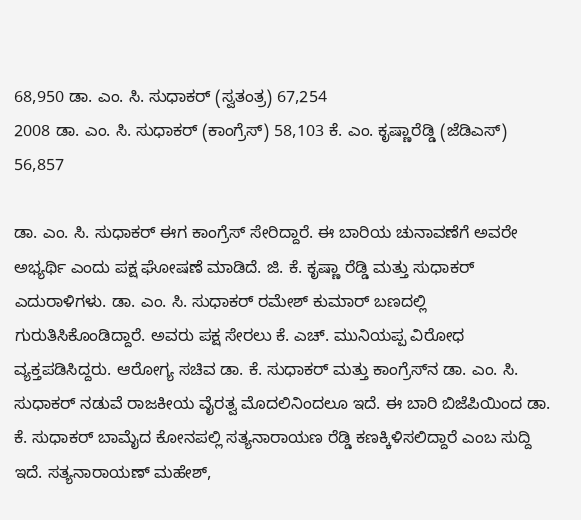68,950 ಡಾ. ಎಂ. ಸಿ. ಸುಧಾಕರ್ (ಸ್ವತಂತ್ರ) 67,254
2008 ಡಾ. ಎಂ. ಸಿ. ಸುಧಾಕರ್ (ಕಾಂಗ್ರೆಸ್) 58,103 ಕೆ. ಎಂ. ಕೃಷ್ಣಾರೆಡ್ಡಿ (ಜೆಡಿಎಸ್) 56,857

ಡಾ. ಎಂ. ಸಿ. ಸುಧಾಕರ್ ಈಗ ಕಾಂಗ್ರೆಸ್ ಸೇರಿದ್ದಾರೆ. ಈ ಬಾರಿಯ ಚುನಾವಣೆಗೆ ಅವರೇ ಅಭ್ಯರ್ಥಿ ಎಂದು ಪಕ್ಷ ಘೋಷಣೆ ಮಾಡಿದೆ. ಜಿ. ಕೆ. ಕೃಷ್ಣಾ ರೆಡ್ಡಿ ಮತ್ತು ಸುಧಾಕರ್ ಎದುರಾಳಿಗಳು. ಡಾ. ಎಂ. ಸಿ. ಸುಧಾಕರ್ ರಮೇಶ್ ಕುಮಾರ್ ಬಣದಲ್ಲಿ ಗುರುತಿಸಿಕೊಂಡಿದ್ದಾರೆ. ಅವರು ಪಕ್ಷ ಸೇರಲು ಕೆ. ಎಚ್. ಮುನಿಯಪ್ಪ ವಿರೋಧ ವ್ಯಕ್ತಪಡಿಸಿದ್ದರು. ಆರೋಗ್ಯ ಸಚಿವ ಡಾ. ಕೆ. ಸುಧಾಕರ್ ಮತ್ತು ಕಾಂಗ್ರೆಸ್‌ನ ಡಾ. ಎಂ. ಸಿ. ಸುಧಾಕರ್ ನಡುವೆ ರಾಜಕೀಯ ವೈರತ್ವ ಮೊದಲಿನಿಂದಲೂ ಇದೆ. ಈ ಬಾರಿ ಬಿಜೆಪಿಯಿಂದ ಡಾ. ಕೆ. ಸುಧಾಕರ್ ಬಾಮೈದ ಕೋನಪಲ್ಲಿ ಸತ್ಯನಾರಾಯಣ ರೆಡ್ಡಿ ಕಣಕ್ಕಿಳಿಸಲಿದ್ದಾರೆ ಎಂಬ ಸುದ್ದಿ ಇದೆ. ಸತ್ಯನಾರಾಯಣ್ ಮಹೇಶ್,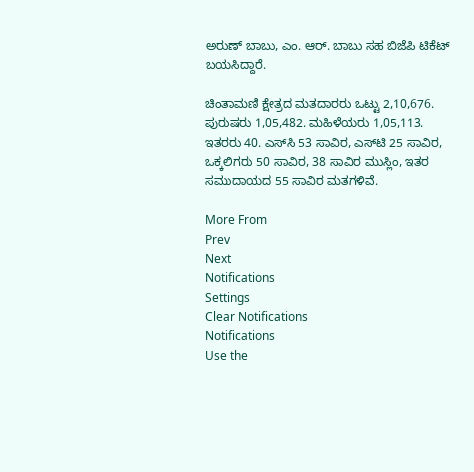ಅರುಣ್ ಬಾಬು, ಎಂ. ಆರ್. ಬಾಬು ಸಹ ಬಿಜೆಪಿ ಟಿಕೆಟ್ ಬಯಸಿದ್ದಾರೆ.

ಚಿಂತಾಮಣಿ ಕ್ಷೇತ್ರದ ಮತದಾರರು ಒಟ್ಟು 2,10,676. ಪುರುಷರು 1,05,482. ಮಹಿಳೆಯರು 1,05,113. ಇತರರು 40. ಎಸ್‌ಸಿ 53 ಸಾವಿರ, ಎಸ್‌ಟಿ 25 ಸಾವಿರ, ಒಕ್ಕಲಿಗರು 50 ಸಾವಿರ, 38 ಸಾವಿರ ಮುಸ್ಲಿಂ, ಇತರ ಸಮುದಾಯದ 55 ಸಾವಿರ ಮತಗಳಿವೆ.

More From
Prev
Next
Notifications
Settings
Clear Notifications
Notifications
Use the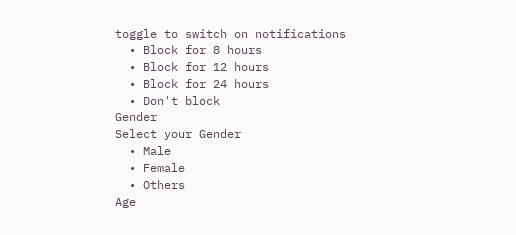toggle to switch on notifications
  • Block for 8 hours
  • Block for 12 hours
  • Block for 24 hours
  • Don't block
Gender
Select your Gender
  • Male
  • Female
  • Others
Age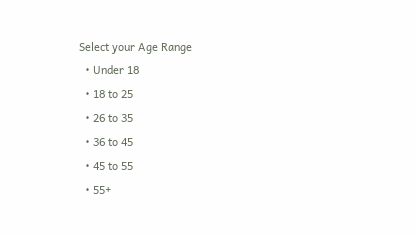Select your Age Range
  • Under 18
  • 18 to 25
  • 26 to 35
  • 36 to 45
  • 45 to 55
  • 55+